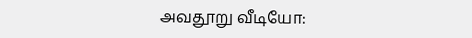அவதூறு வீடியோ: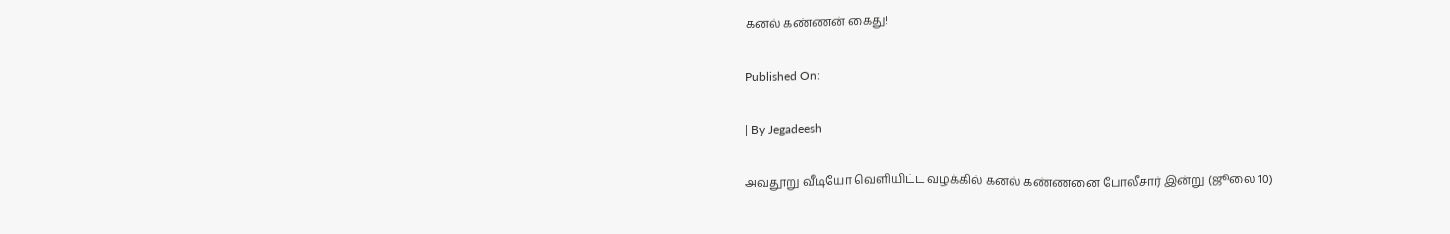கனல் கண்ணன் கைது!

Published On:

| By Jegadeesh

அவதூறு வீடியோ வெளியிட்ட வழக்கில் கனல் கண்ணனை போலீசார் இன்று (ஜூலை 10)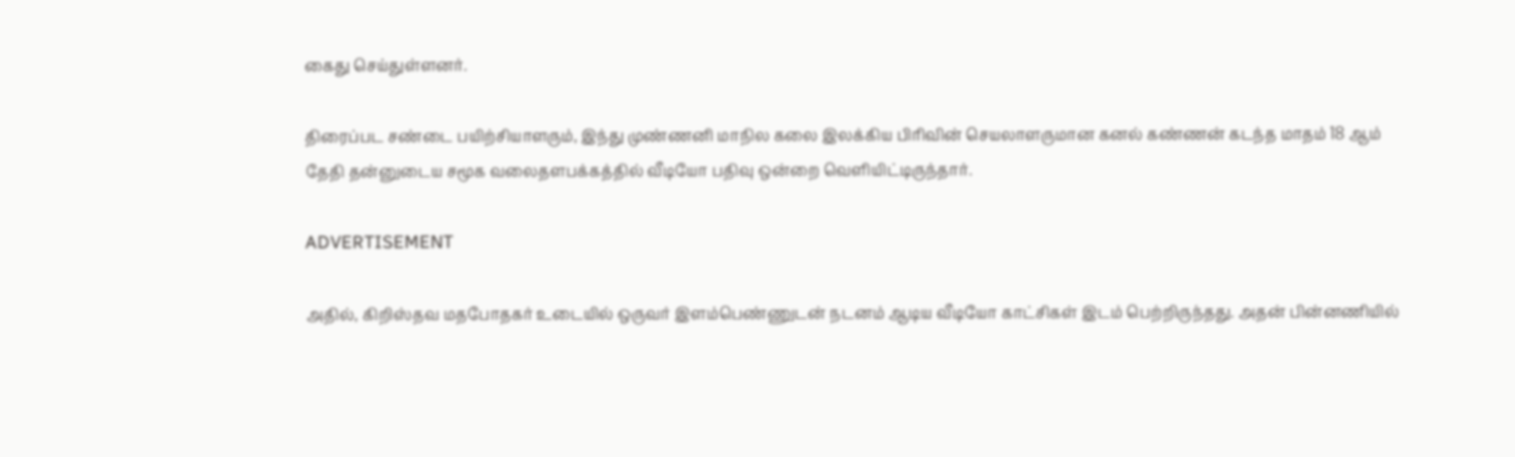கைது செய்துள்ளனர்.

திரைப்பட சண்டை பயிற்சியாளரும், இந்து முண்ணனி மாநில கலை இலக்கிய பிரிவின் செயலாளருமான கனல் கண்ணன் கடந்த மாதம் 18 ஆம் தேதி தன்னுடைய சமூக வலைதளபக்கத்தில் வீடியோ பதிவு ஒன்றை வெளியிட்டிருந்தார்.

ADVERTISEMENT

அதில், கிறிஸ்தவ மதபோதகர் உடையில் ஒருவர் இளம்பெண்ணுடன் நடனம் ஆடிய வீடியோ காட்சிகள் இடம் பெற்றிருந்தது. அதன் பின்னணியில்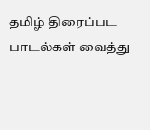தமிழ் திரைப்பட பாடல்கள் வைத்து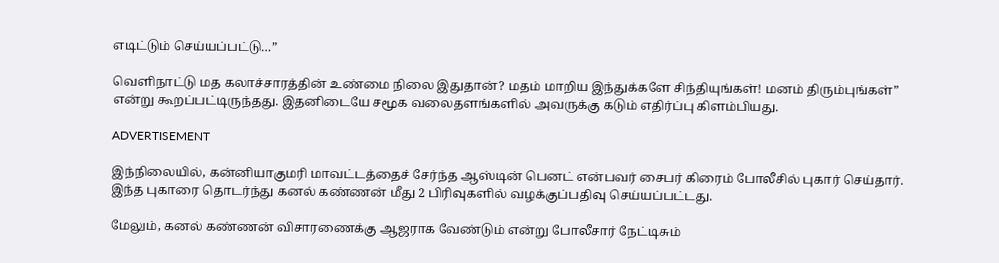எடிட்டும் செய்யப்பட்டு…”

வெளிநாட்டு மத கலாச்சாரத்தின் உண்மை நிலை இதுதான்? மதம் மாறிய இந்துக்களே சிந்தியுங்கள்! மனம் திரும்புங்கள்” என்று கூறப்பட்டிருந்தது. இதனிடையே சமூக வலைதளங்களில் அவருக்கு கடும் எதிர்ப்பு கிளம்பியது.

ADVERTISEMENT

இந்நிலையில், கன்னியாகுமரி மாவட்டத்தைச் சேர்ந்த ஆஸ்டின் பெனட் என்பவர் சைபர் கிரைம் போலீசில் புகார் செய்தார். இந்த புகாரை தொடர்ந்து கனல் கண்ணன் மீது 2 பிரிவுகளில் வழக்குப்பதிவு செய்யப்பட்டது.

மேலும், கனல் கண்ணன் விசாரணைக்கு ஆஜராக வேண்டும் என்று போலீசார் நேட்டிசும்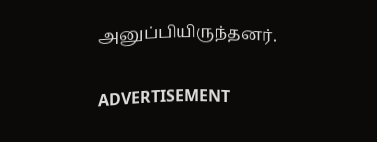அனுப்பியிருந்தனர்.

ADVERTISEMENT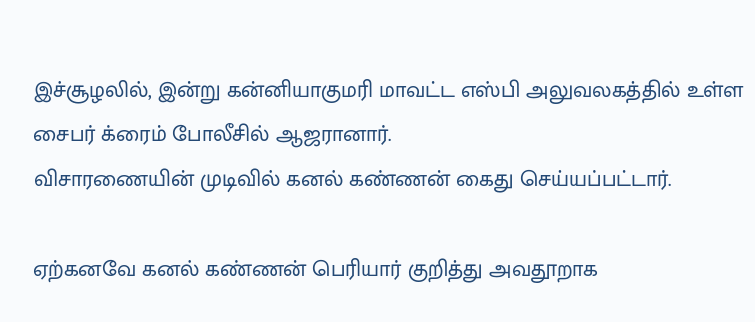இச்சூழலில், இன்று கன்னியாகுமரி மாவட்ட எஸ்பி அலுவலகத்தில் உள்ள சைபர் க்ரைம் போலீசில் ஆஜரானார்.
விசாரணையின் முடிவில் கனல் கண்ணன் கைது செய்யப்பட்டார்.

ஏற்கனவே கனல் கண்ணன் பெரியார் குறித்து அவதூறாக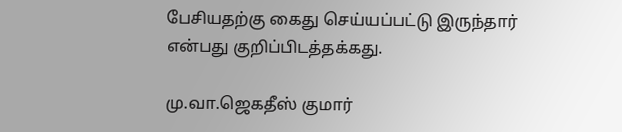பேசியதற்கு கைது செய்யப்பட்டு இருந்தார் என்பது குறிப்பிடத்தக்கது.

மு.வா.ஜெகதீஸ் குமார்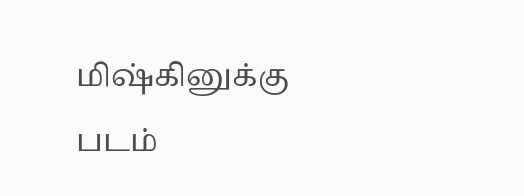மிஷ்கினுக்கு படம்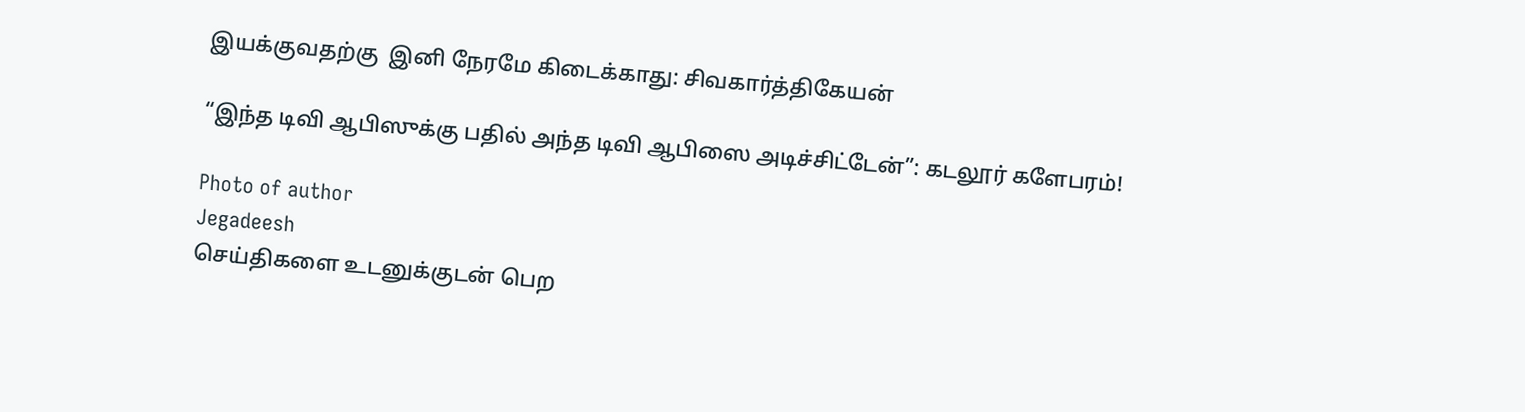இயக்குவதற்கு  இனி நேரமே கிடைக்காது: சிவகார்த்திகேயன்

“இந்த டிவி ஆபிஸுக்கு பதில் அந்த டிவி ஆபிஸை அடிச்சிட்டேன்”: கடலூர் களேபரம்!

Photo of author
Jegadeesh
செய்திகளை உடனுக்குடன் பெற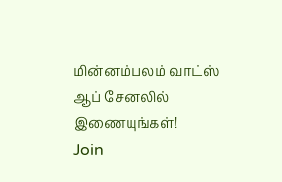மின்னம்பலம் வாட்ஸ் ஆப் சேனலில் இணையுங்கள்!
Join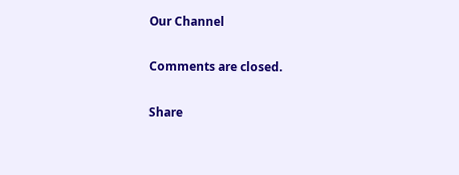Our Channel

Comments are closed.

Share